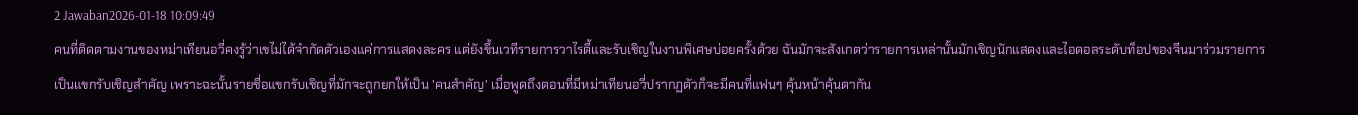2 Jawaban2026-01-18 10:09:49
คนที่ติดตามงานของหม่าเทียนอวี่คงรู้ว่าเขไม่ได้จำกัดตัวเองแค่การแสดงละคร แต่ยังขึ้นเวทีรายการวาไรตี้และรับเชิญในงานพิเศษบ่อยครั้งด้วย ฉันมักจะสังเกตว่ารายการเหล่านั้นมักเชิญนักแสดงและไอดอลระดับท็อปของจีนมาร่วมรายการเป็นแขกรับเชิญสำคัญ เพราะฉะนั้นรายชื่อแขกรับเชิญที่มักจะถูกยกให้เป็น 'คนสำคัญ' เมื่อพูดถึงตอนที่มีหม่าเทียนอวี่ปรากฏตัวก็จะมีคนที่แฟนๆ คุ้นหน้าคุ้นตากัน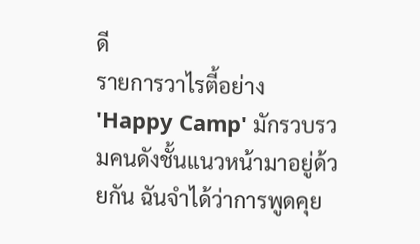ดี
รายการวาไรตี้อย่าง 'Happy Camp' มักรวบรวมคนดังชั้นแนวหน้ามาอยู่ด้วยกัน ฉันจำได้ว่าการพูดคุย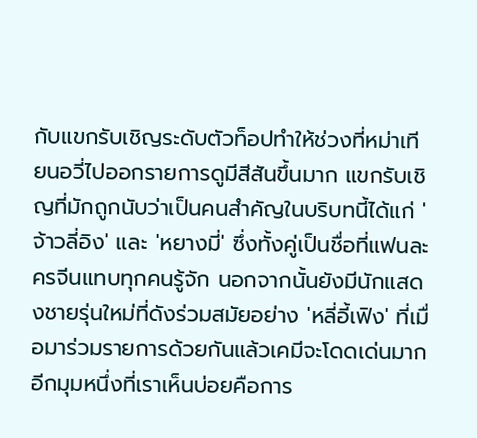กับแขกรับเชิญระดับตัวท็อปทำให้ช่วงที่หม่าเทียนอวี่ไปออกรายการดูมีสีสันขึ้นมาก แขกรับเชิญที่มักถูกนับว่าเป็นคนสำคัญในบริบทนี้ได้แก่ 'จ้าวลี่อิง' และ 'หยางมี่' ซึ่งทั้งคู่เป็นชื่อที่แฟนละครจีนแทบทุกคนรู้จัก นอกจากนั้นยังมีนักแสดงชายรุ่นใหม่ที่ดังร่วมสมัยอย่าง 'หลี่อี้เฟิง' ที่เมื่อมาร่วมรายการด้วยกันแล้วเคมีจะโดดเด่นมาก
อีกมุมหนึ่งที่เราเห็นบ่อยคือการ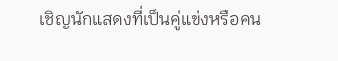เชิญนักแสดงที่เป็นคู่แข่งหรือคน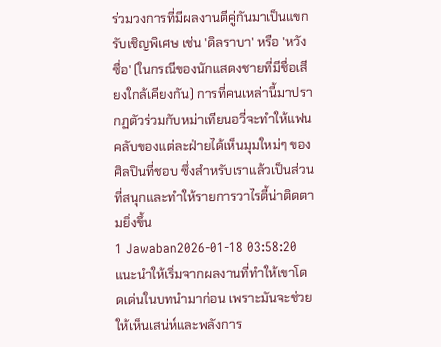ร่วมวงการที่มีผลงานตีคู่กันมาเป็นแขกรับเชิญพิเศษ เช่น 'ดิลราบา' หรือ 'หวังซื่อ' (ในกรณีของนักแสดงชายที่มีชื่อเสียงใกล้เคียงกัน) การที่คนเหล่านี้มาปรากฏตัวร่วมกับหม่าเทียนอวี่จะทำให้แฟนคลับของแต่ละฝ่ายได้เห็นมุมใหม่ๆ ของศิลปินที่ชอบ ซึ่งสำหรับเราแล้วเป็นส่วนที่สนุกและทำให้รายการวาไรตี้น่าติดตามยิ่งขึ้น
1 Jawaban2026-01-18 03:58:20
แนะนำให้เริ่มจากผลงานที่ทำให้เขาโดดเด่นในบทนำมาก่อน เพราะมันจะช่วยให้เห็นเสน่ห์และพลังการ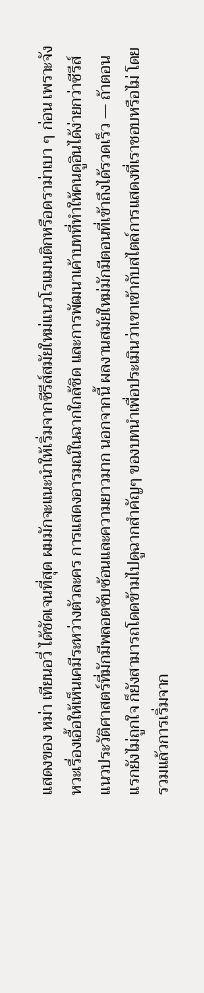แสดงของ หม่า เทียนอวี่ ได้ชัดเจนที่สุด ผมมักจะแนะนำให้เริ่มจากซีรีส์สมัยใหม่แนวโรแมนติกหรือดราม่าเบา ๆ ก่อน เพราะจังหวะเรื่องเอื้อให้เห็นเคมีระหว่างตัวละคร การแสดงอารมณ์ในฉากใกล้ชิด และการพัฒนาเค้าบทที่ทำให้คนดูอินได้ง่ายกว่าซีรีส์แนวประวัติศาสตร์ที่มักมีพลอตซับซ้อนและความยาวมาก นอกจากนี้ ผลงานสมัยใหม่มักมีตอนที่เข้าถึงได้รวดเร็ว — ถ้าตอนแรกยังไม่ถูกใจ ก็ยังสามารถโดดข้ามไปดูฉากสำคัญๆ ของบทนำเพื่อประเมินว่าเขาเข้ากับสไตล์การแสดงที่เราชอบหรือไม่ โดยรวมแล้วการเริ่มจาก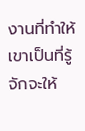งานที่ทำให้เขาเป็นที่รู้จักจะให้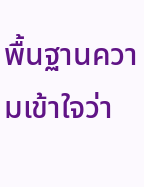พื้นฐานความเข้าใจว่า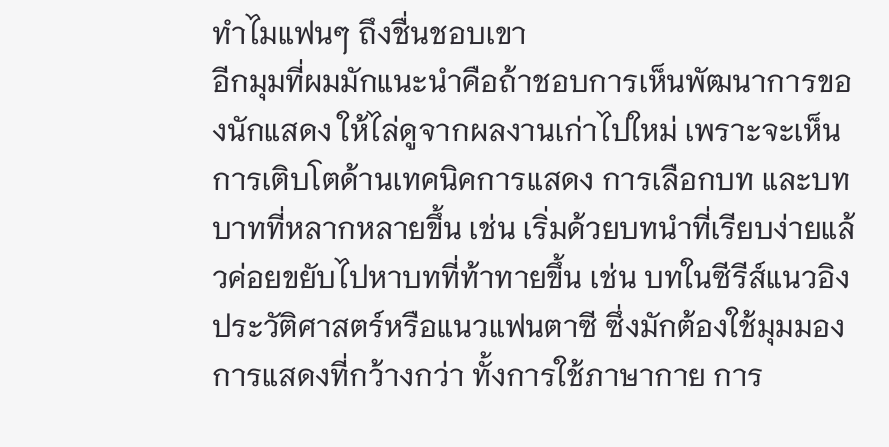ทำไมแฟนๆ ถึงชื่นชอบเขา
อีกมุมที่ผมมักแนะนำคือถ้าชอบการเห็นพัฒนาการของนักแสดง ให้ไล่ดูจากผลงานเก่าไปใหม่ เพราะจะเห็นการเติบโตด้านเทคนิคการแสดง การเลือกบท และบทบาทที่หลากหลายขึ้น เช่น เริ่มด้วยบทนำที่เรียบง่ายแล้วค่อยขยับไปหาบทที่ท้าทายขึ้น เช่น บทในซีรีส์แนวอิงประวัติศาสตร์หรือแนวแฟนตาซี ซึ่งมักต้องใช้มุมมองการแสดงที่กว้างกว่า ทั้งการใช้ภาษากาย การ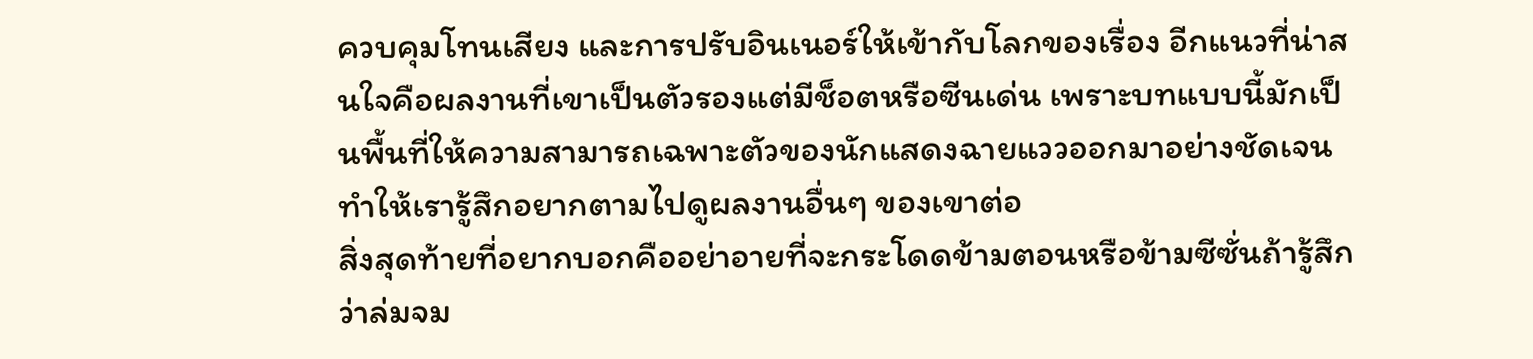ควบคุมโทนเสียง และการปรับอินเนอร์ให้เข้ากับโลกของเรื่อง อีกแนวที่น่าสนใจคือผลงานที่เขาเป็นตัวรองแต่มีช็อตหรือซีนเด่น เพราะบทแบบนี้มักเป็นพื้นที่ให้ความสามารถเฉพาะตัวของนักแสดงฉายแววออกมาอย่างชัดเจน ทำให้เรารู้สึกอยากตามไปดูผลงานอื่นๆ ของเขาต่อ
สิ่งสุดท้ายที่อยากบอกคืออย่าอายที่จะกระโดดข้ามตอนหรือข้ามซีซั่นถ้ารู้สึกว่าล่มจม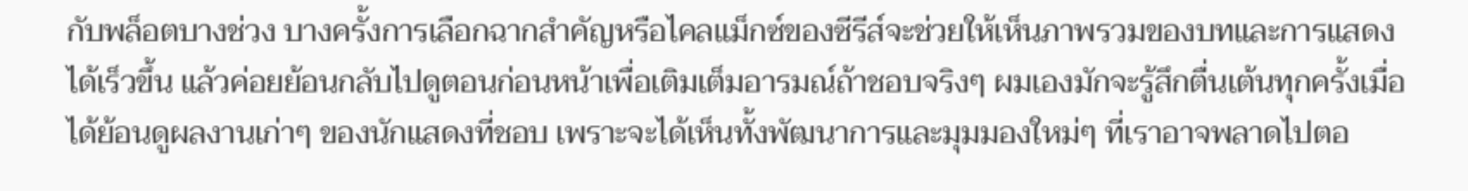กับพล็อตบางช่วง บางครั้งการเลือกฉากสำคัญหรือไคลแม็กซ์ของซีรีส์จะช่วยให้เห็นภาพรวมของบทและการแสดงได้เร็วขึ้น แล้วค่อยย้อนกลับไปดูตอนก่อนหน้าเพื่อเติมเต็มอารมณ์ถ้าชอบจริงๆ ผมเองมักจะรู้สึกตื่นเต้นทุกครั้งเมื่อได้ย้อนดูผลงานเก่าๆ ของนักแสดงที่ชอบ เพราะจะได้เห็นทั้งพัฒนาการและมุมมองใหม่ๆ ที่เราอาจพลาดไปตอ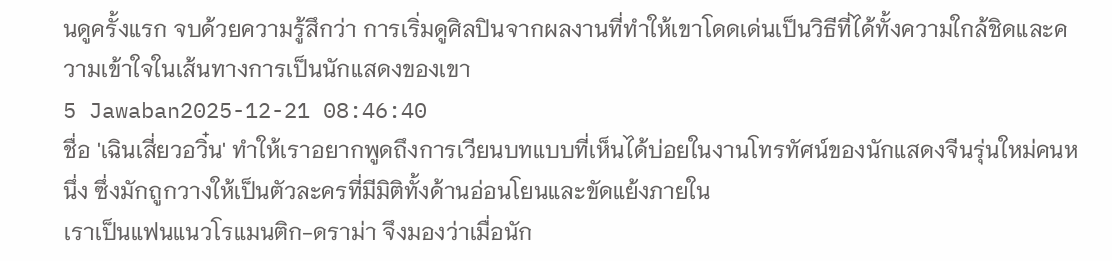นดูครั้งแรก จบด้วยความรู้สึกว่า การเริ่มดูศิลปินจากผลงานที่ทำให้เขาโดดเด่นเป็นวิธีที่ได้ทั้งความใกล้ชิดและความเข้าใจในเส้นทางการเป็นนักแสดงของเขา
5 Jawaban2025-12-21 08:46:40
ชื่อ 'เฉินเสี่ยวอวิ๋น' ทำให้เราอยากพูดถึงการเวียนบทแบบที่เห็นได้บ่อยในงานโทรทัศน์ของนักแสดงจีนรุ่นใหม่คนหนึ่ง ซึ่งมักถูกวางให้เป็นตัวละครที่มีมิติทั้งด้านอ่อนโยนและขัดแย้งภายใน
เราเป็นแฟนแนวโรแมนติก-ดราม่า จึงมองว่าเมื่อนัก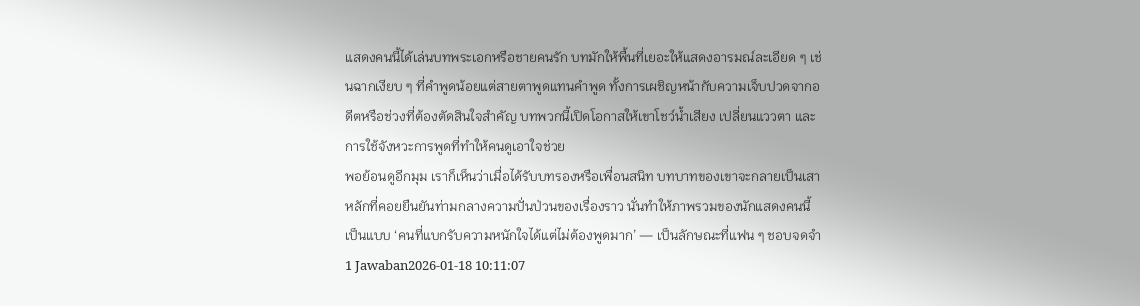แสดงคนนี้ได้เล่นบทพระเอกหรือชายคนรัก บทมักให้พื้นที่เยอะให้แสดงอารมณ์ละเอียด ๆ เช่นฉากเงียบ ๆ ที่คำพูดน้อยแต่สายตาพูดแทนคำพูด ทั้งการเผชิญหน้ากับความเจ็บปวดจากอดีตหรือช่วงที่ต้องตัดสินใจสำคัญ บทพวกนี้เปิดโอกาสให้เขาโชว์น้ำเสียง เปลี่ยนแววตา และการใช้จังหวะการพูดที่ทำให้คนดูเอาใจช่วย
พอย้อนดูอีกมุม เราก็เห็นว่าเมื่อได้รับบทรองหรือเพื่อนสนิท บทบาทของเขาจะกลายเป็นเสาหลักที่คอยยืนยันท่ามกลางความปั่นป่วนของเรื่องราว นั่นทำให้ภาพรวมของนักแสดงคนนี้เป็นแบบ ‘คนที่แบกรับความหนักใจได้แต่ไม่ต้องพูดมาก’ — เป็นลักษณะที่แฟน ๆ ชอบจดจำ
1 Jawaban2026-01-18 10:11:07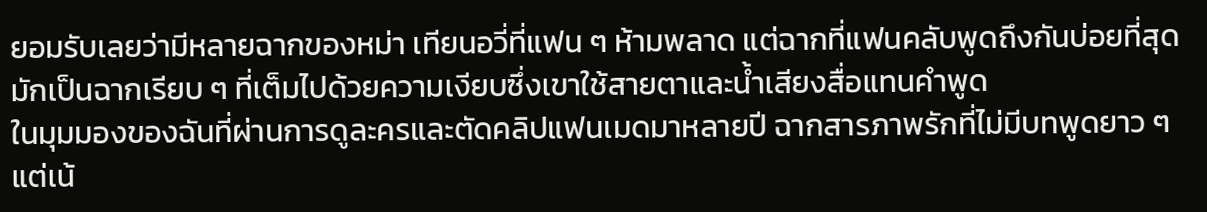ยอมรับเลยว่ามีหลายฉากของหม่า เทียนอวี่ที่แฟน ๆ ห้ามพลาด แต่ฉากที่แฟนคลับพูดถึงกันบ่อยที่สุดมักเป็นฉากเรียบ ๆ ที่เต็มไปด้วยความเงียบซึ่งเขาใช้สายตาและน้ำเสียงสื่อแทนคำพูด
ในมุมมองของฉันที่ผ่านการดูละครและตัดคลิปแฟนเมดมาหลายปี ฉากสารภาพรักที่ไม่มีบทพูดยาว ๆ แต่เน้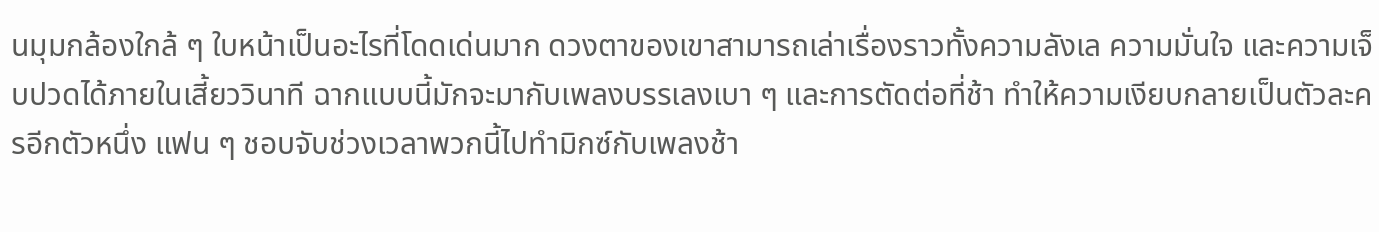นมุมกล้องใกล้ ๆ ใบหน้าเป็นอะไรที่โดดเด่นมาก ดวงตาของเขาสามารถเล่าเรื่องราวทั้งความลังเล ความมั่นใจ และความเจ็บปวดได้ภายในเสี้ยววินาที ฉากแบบนี้มักจะมากับเพลงบรรเลงเบา ๆ และการตัดต่อที่ช้า ทำให้ความเงียบกลายเป็นตัวละครอีกตัวหนึ่ง แฟน ๆ ชอบจับช่วงเวลาพวกนี้ไปทำมิกซ์กับเพลงช้า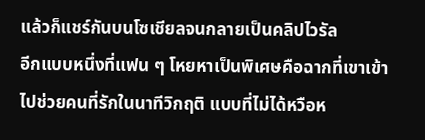แล้วก็แชร์กันบนโซเชียลจนกลายเป็นคลิปไวรัล
อีกแบบหนึ่งที่แฟน ๆ โหยหาเป็นพิเศษคือฉากที่เขาเข้าไปช่วยคนที่รักในนาทีวิกฤติ แบบที่ไม่ได้หวือห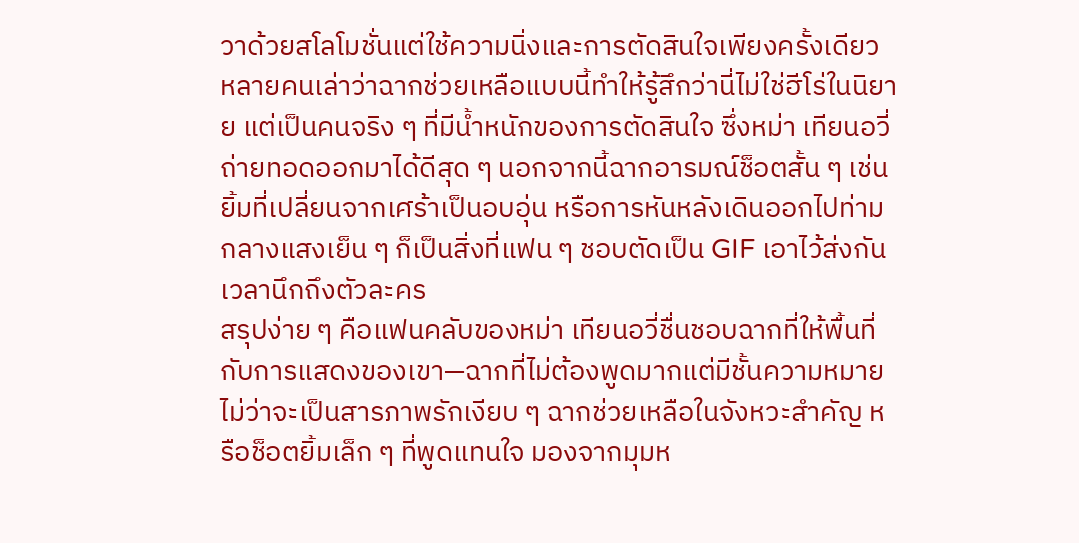วาด้วยสโลโมชั่นแต่ใช้ความนิ่งและการตัดสินใจเพียงครั้งเดียว หลายคนเล่าว่าฉากช่วยเหลือแบบนี้ทำให้รู้สึกว่านี่ไม่ใช่ฮีโร่ในนิยาย แต่เป็นคนจริง ๆ ที่มีน้ำหนักของการตัดสินใจ ซึ่งหม่า เทียนอวี่ถ่ายทอดออกมาได้ดีสุด ๆ นอกจากนี้ฉากอารมณ์ช็อตสั้น ๆ เช่นยิ้มที่เปลี่ยนจากเศร้าเป็นอบอุ่น หรือการหันหลังเดินออกไปท่ามกลางแสงเย็น ๆ ก็เป็นสิ่งที่แฟน ๆ ชอบตัดเป็น GIF เอาไว้ส่งกันเวลานึกถึงตัวละคร
สรุปง่าย ๆ คือแฟนคลับของหม่า เทียนอวี่ชื่นชอบฉากที่ให้พื้นที่กับการแสดงของเขา—ฉากที่ไม่ต้องพูดมากแต่มีชั้นความหมาย ไม่ว่าจะเป็นสารภาพรักเงียบ ๆ ฉากช่วยเหลือในจังหวะสำคัญ หรือช็อตยิ้มเล็ก ๆ ที่พูดแทนใจ มองจากมุมห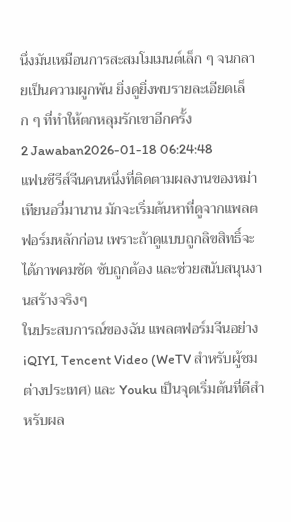นึ่งมันเหมือนการสะสมโมเมนต์เล็ก ๆ จนกลายเป็นความผูกพัน ยิ่งดูยิ่งพบรายละเอียดเล็ก ๆ ที่ทำให้ตกหลุมรักเขาอีกครั้ง
2 Jawaban2026-01-18 06:24:48
แฟนซีรีส์จีนคนหนึ่งที่ติดตามผลงานของหม่า เทียนอวี่มานาน มักจะเริ่มต้นหาที่ดูจากแพลตฟอร์มหลักก่อน เพราะถ้าดูแบบถูกลิขสิทธิ์จะได้ภาพคมชัด ซับถูกต้อง และช่วยสนับสนุนงานสร้างจริงๆ
ในประสบการณ์ของฉัน แพลตฟอร์มจีนอย่าง iQIYI, Tencent Video (WeTV สำหรับผู้ชมต่างประเทศ) และ Youku เป็นจุดเริ่มต้นที่ดีสำหรับผล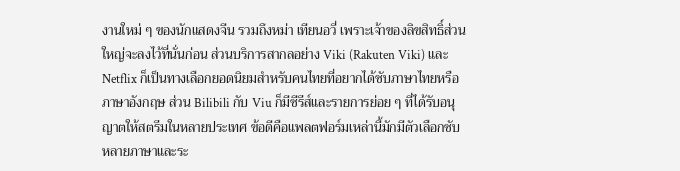งานใหม่ ๆ ของนักแสดงจีน รวมถึงหม่า เทียนอวี่ เพราะเจ้าของลิขสิทธิ์ส่วนใหญ่จะลงไว้ที่นั่นก่อน ส่วนบริการสากลอย่าง Viki (Rakuten Viki) และ Netflix ก็เป็นทางเลือกยอดนิยมสำหรับคนไทยที่อยากได้ซับภาษาไทยหรือภาษาอังกฤษ ส่วน Bilibili กับ Viu ก็มีซีรีส์และรายการย่อย ๆ ที่ได้รับอนุญาตให้สตรีมในหลายประเทศ ข้อดีคือแพลตฟอร์มเหล่านี้มักมีตัวเลือกซับหลายภาษาและระ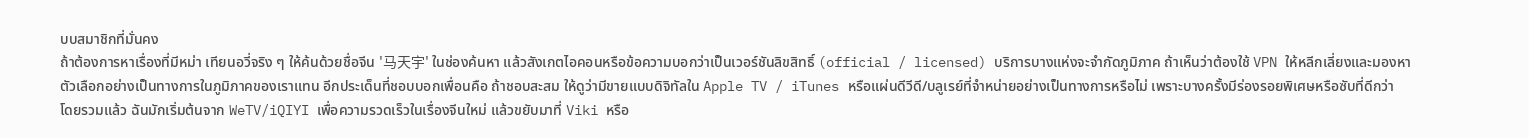บบสมาชิกที่มั่นคง
ถ้าต้องการหาเรื่องที่มีหม่า เทียนอวี่จริง ๆ ให้ค้นด้วยชื่อจีน '马天宇' ในช่องค้นหา แล้วสังเกตไอคอนหรือข้อความบอกว่าเป็นเวอร์ชันลิขสิทธิ์ (official / licensed) บริการบางแห่งจะจำกัดภูมิภาค ถ้าเห็นว่าต้องใช้ VPN ให้หลีกเลี่ยงและมองหาตัวเลือกอย่างเป็นทางการในภูมิภาคของเราแทน อีกประเด็นที่ชอบบอกเพื่อนคือ ถ้าชอบสะสม ให้ดูว่ามีขายแบบดิจิทัลใน Apple TV / iTunes หรือแผ่นดีวีดี/บลูเรย์ที่จำหน่ายอย่างเป็นทางการหรือไม่ เพราะบางครั้งมีร่องรอยพิเศษหรือซับที่ดีกว่า
โดยรวมแล้ว ฉันมักเริ่มต้นจาก WeTV/iQIYI เพื่อความรวดเร็วในเรื่องจีนใหม่ แล้วขยับมาที่ Viki หรือ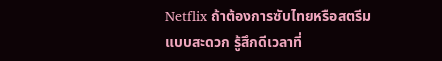Netflix ถ้าต้องการซับไทยหรือสตรีมแบบสะดวก รู้สึกดีเวลาที่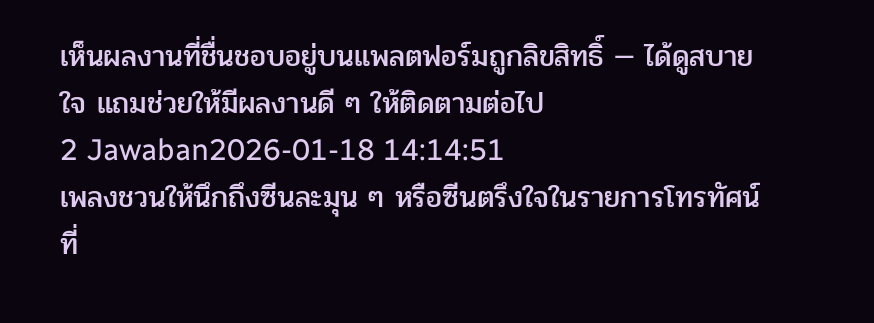เห็นผลงานที่ชื่นชอบอยู่บนแพลตฟอร์มถูกลิขสิทธิ์ — ได้ดูสบายใจ แถมช่วยให้มีผลงานดี ๆ ให้ติดตามต่อไป
2 Jawaban2026-01-18 14:14:51
เพลงชวนให้นึกถึงซีนละมุน ๆ หรือซีนตรึงใจในรายการโทรทัศน์ที่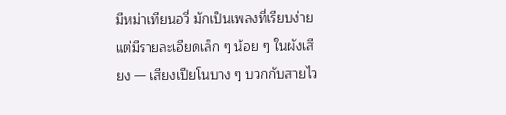มีหม่าเทียนอวี่ มักเป็นเพลงที่เรียบง่ายแต่มีรายละเอียดเล็ก ๆ น้อย ๆ ในผังเสียง — เสียงเปียโนบาง ๆ บวกกับสายไว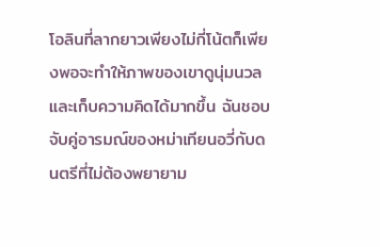โอลินที่ลากยาวเพียงไม่กี่โน้ตก็เพียงพอจะทำให้ภาพของเขาดูนุ่มนวลและเก็บความคิดได้มากขึ้น ฉันชอบจับคู่อารมณ์ของหม่าเทียนอวี่กับดนตรีที่ไม่ต้องพยายาม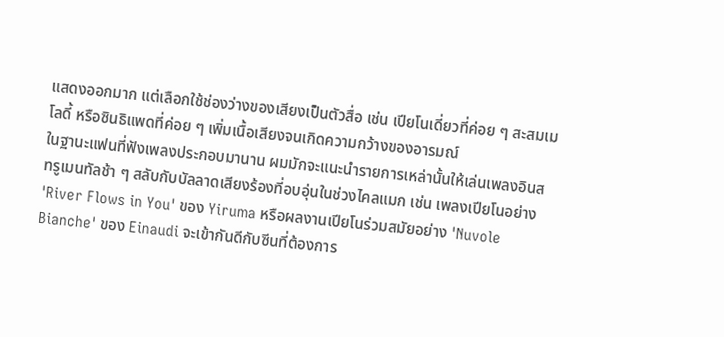แสดงออกมาก แต่เลือกใช้ช่องว่างของเสียงเป็นตัวสื่อ เช่น เปียโนเดี่ยวที่ค่อย ๆ สะสมเมโลดี้ หรือซินธิแพดที่ค่อย ๆ เพิ่มเนื้อเสียงจนเกิดความกว้างของอารมณ์
ในฐานะแฟนที่ฟังเพลงประกอบมานาน ผมมักจะแนะนำรายการเหล่านั้นให้เล่นเพลงอินสทรูเมนทัลช้า ๆ สลับกับบัลลาดเสียงร้องที่อบอุ่นในช่วงไคลแมก เช่น เพลงเปียโนอย่าง 'River Flows in You' ของ Yiruma หรือผลงานเปียโนร่วมสมัยอย่าง 'Nuvole Bianche' ของ Einaudi จะเข้ากันดีกับซีนที่ต้องการ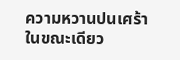ความหวานปนเศร้า ในขณะเดียว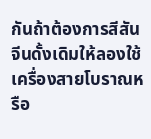กันถ้าต้องการสีสันจีนดั้งเดิมให้ลองใช้เครื่องสายโบราณหรือ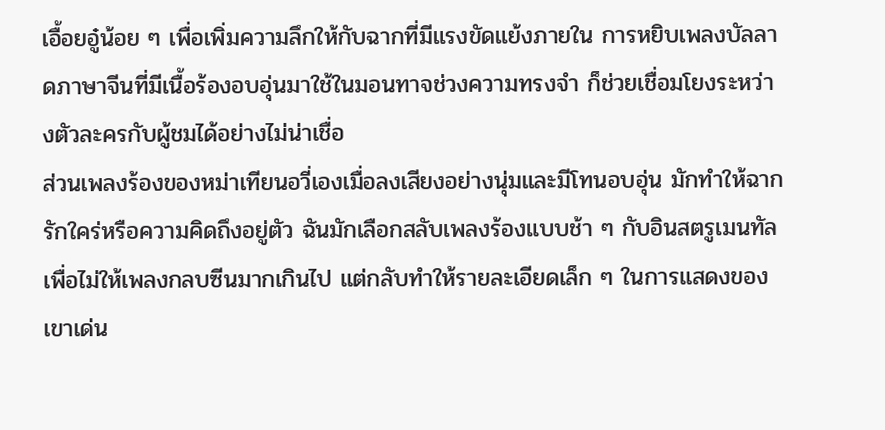เอื้อยอู๋น้อย ๆ เพื่อเพิ่มความลึกให้กับฉากที่มีแรงขัดแย้งภายใน การหยิบเพลงบัลลาดภาษาจีนที่มีเนื้อร้องอบอุ่นมาใช้ในมอนทาจช่วงความทรงจำ ก็ช่วยเชื่อมโยงระหว่างตัวละครกับผู้ชมได้อย่างไม่น่าเชื่อ
ส่วนเพลงร้องของหม่าเทียนอวี่เองเมื่อลงเสียงอย่างนุ่มและมีโทนอบอุ่น มักทำให้ฉากรักใคร่หรือความคิดถึงอยู่ตัว ฉันมักเลือกสลับเพลงร้องแบบช้า ๆ กับอินสตรูเมนทัลเพื่อไม่ให้เพลงกลบซีนมากเกินไป แต่กลับทำให้รายละเอียดเล็ก ๆ ในการแสดงของเขาเด่น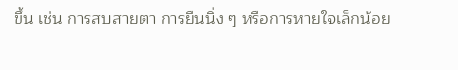ขึ้น เช่น การสบสายตา การยืนนิ่ง ๆ หรือการหายใจเล็กน้อย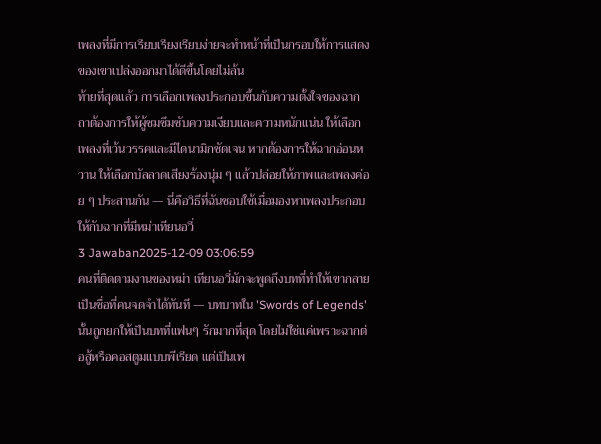เพลงที่มีการเรียบเรียงเรียบง่ายจะทำหน้าที่เป็นกรอบให้การแสดงของเขาเปล่งออกมาได้ดีขึ้นโดยไม่ล้น
ท้ายที่สุดแล้ว การเลือกเพลงประกอบขึ้นกับความตั้งใจของฉาก ถาต้องการให้ผู้ชมซึมซับความเงียบและความหนักแน่น ให้เลือกเพลงที่เว้นวรรคและมีไดนามิกชัดเจน หากต้องการให้ฉากอ่อนหวาน ให้เลือกบัลลาดเสียงร้องนุ่ม ๆ แล้วปล่อยให้ภาพและเพลงค่อย ๆ ประสานกัน — นี่คือวิธีที่ฉันชอบใช้เมื่อมองหาเพลงประกอบให้กับฉากที่มีหม่าเทียนอวี่
3 Jawaban2025-12-09 03:06:59
คนที่ติดตามงานของหม่า เทียนอวี่มักจะพูดถึงบทที่ทำให้เขากลายเป็นชื่อที่คนจดจำได้ทันที — บทบาทใน 'Swords of Legends' นั้นถูกยกให้เป็นบทที่แฟนๆ รักมากที่สุด โดยไม่ใช่แค่เพราะฉากต่อสู้หรือคอสตูมแบบพีเรียด แต่เป็นเพ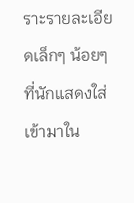ราะรายละเอียดเล็กๆ น้อยๆ ที่นักแสดงใส่เข้ามาใน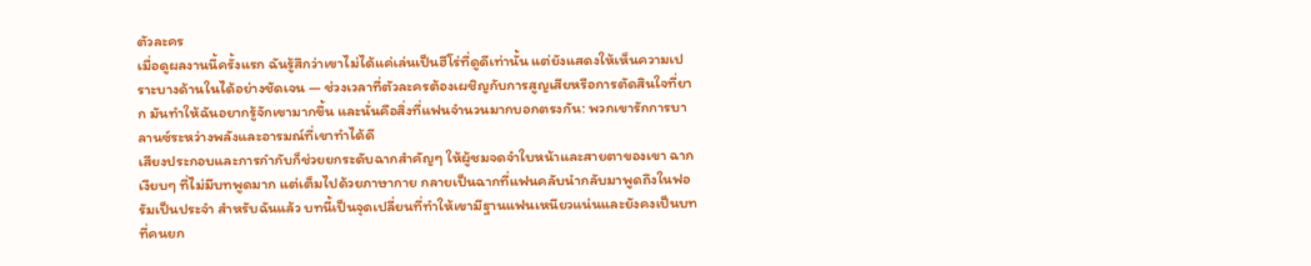ตัวละคร
เมื่อดูผลงานนี้ครั้งแรก ฉันรู้สึกว่าเขาไม่ได้แค่เล่นเป็นฮีโร่ที่ดูดีเท่านั้น แต่ยังแสดงให้เห็นความเปราะบางด้านในได้อย่างชัดเจน — ช่วงเวลาที่ตัวละครต้องเผชิญกับการสูญเสียหรือการตัดสินใจที่ยาก มันทำให้ฉันอยากรู้จักเขามากขึ้น และนั่นคือสิ่งที่แฟนจำนวนมากบอกตรงกัน: พวกเขารักการบาลานซ์ระหว่างพลังและอารมณ์ที่เขาทำได้ดี
เสียงประกอบและการกำกับก็ช่วยยกระดับฉากสำคัญๆ ให้ผู้ชมจดจำใบหน้าและสายตาของเขา ฉากเงียบๆ ที่ไม่มีบทพูดมาก แต่เต็มไปด้วยภาษากาย กลายเป็นฉากที่แฟนคลับนำกลับมาพูดถึงในฟอรัมเป็นประจำ สำหรับฉันแล้ว บทนี้เป็นจุดเปลี่ยนที่ทำให้เขามีฐานแฟนเหนียวแน่นและยังคงเป็นบทที่คนยก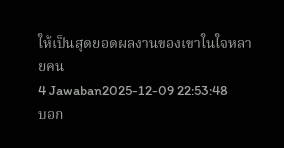ให้เป็นสุดยอดผลงานของเขาในใจหลายคน
4 Jawaban2025-12-09 22:53:48
บอก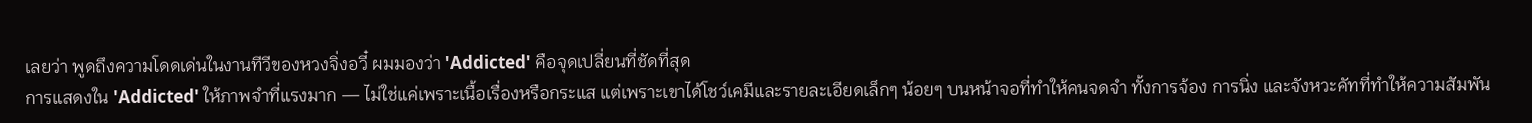เลยว่า พูดถึงความโดดเด่นในงานทีวีของหวงจิ่งอวี๋ ผมมองว่า 'Addicted' คือจุดเปลี่ยนที่ชัดที่สุด
การแสดงใน 'Addicted' ให้ภาพจำที่แรงมาก — ไม่ใช่แค่เพราะเนื้อเรื่องหรือกระแส แต่เพราะเขาได้โชว์เคมีและรายละเอียดเล็กๆ น้อยๆ บนหน้าจอที่ทำให้คนจดจำ ทั้งการจ้อง การนิ่ง และจังหวะคัทที่ทำให้ความสัมพัน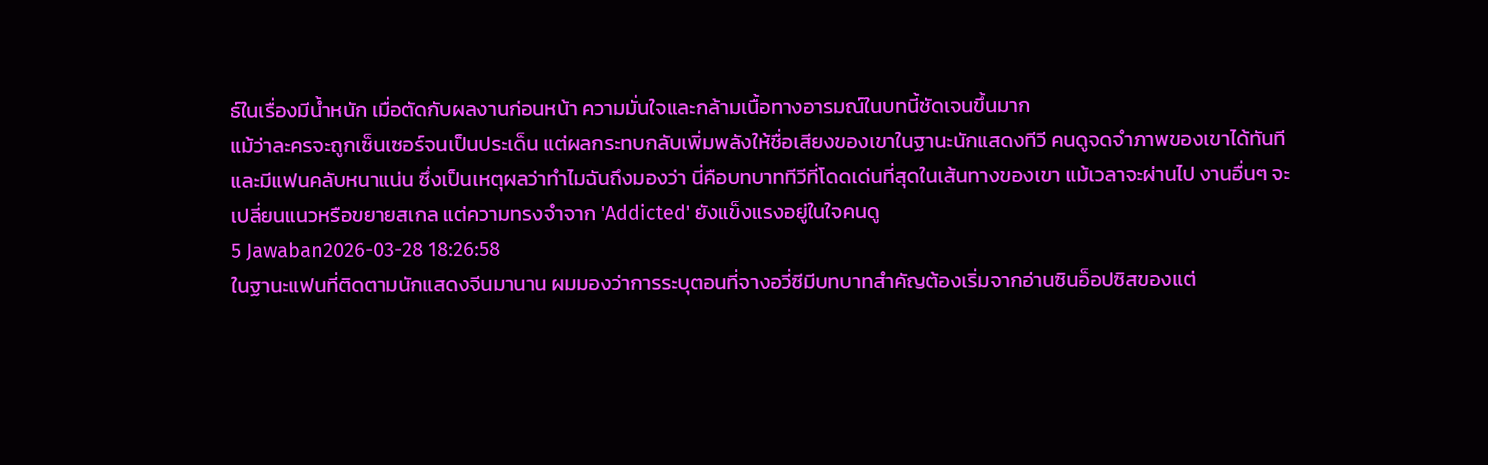ธ์ในเรื่องมีน้ำหนัก เมื่อตัดกับผลงานก่อนหน้า ความมั่นใจและกล้ามเนื้อทางอารมณ์ในบทนี้ชัดเจนขึ้นมาก
แม้ว่าละครจะถูกเซ็นเซอร์จนเป็นประเด็น แต่ผลกระทบกลับเพิ่มพลังให้ชื่อเสียงของเขาในฐานะนักแสดงทีวี คนดูจดจำภาพของเขาได้ทันทีและมีแฟนคลับหนาแน่น ซึ่งเป็นเหตุผลว่าทำไมฉันถึงมองว่า นี่คือบทบาททีวีที่โดดเด่นที่สุดในเส้นทางของเขา แม้เวลาจะผ่านไป งานอื่นๆ จะเปลี่ยนแนวหรือขยายสเกล แต่ความทรงจำจาก 'Addicted' ยังแข็งแรงอยู่ในใจคนดู
5 Jawaban2026-03-28 18:26:58
ในฐานะแฟนที่ติดตามนักแสดงจีนมานาน ผมมองว่าการระบุตอนที่จางอวี่ซีมีบทบาทสำคัญต้องเริ่มจากอ่านซินอ็อปซิสของแต่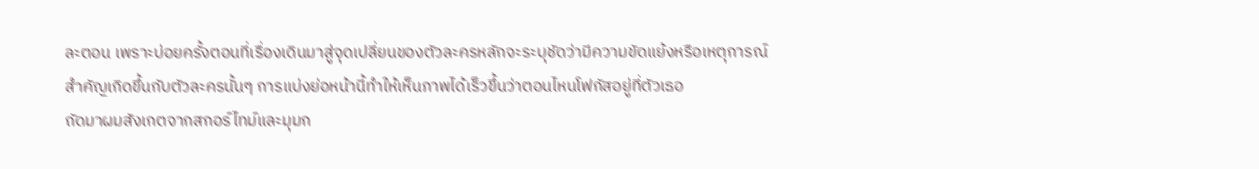ละตอน เพราะบ่อยครั้งตอนที่เรื่องเดินมาสู่จุดเปลี่ยนของตัวละครหลักจะระบุชัดว่ามีความขัดแย้งหรือเหตุการณ์สำคัญเกิดขึ้นกับตัวละครนั้นๆ การแบ่งย่อหน้านี้ทำให้เห็นภาพได้เร็วขึ้นว่าตอนไหนโฟกัสอยู่ที่ตัวเธอ
ถัดมาผมสังเกตจากสกอร์ไทม์และมุมก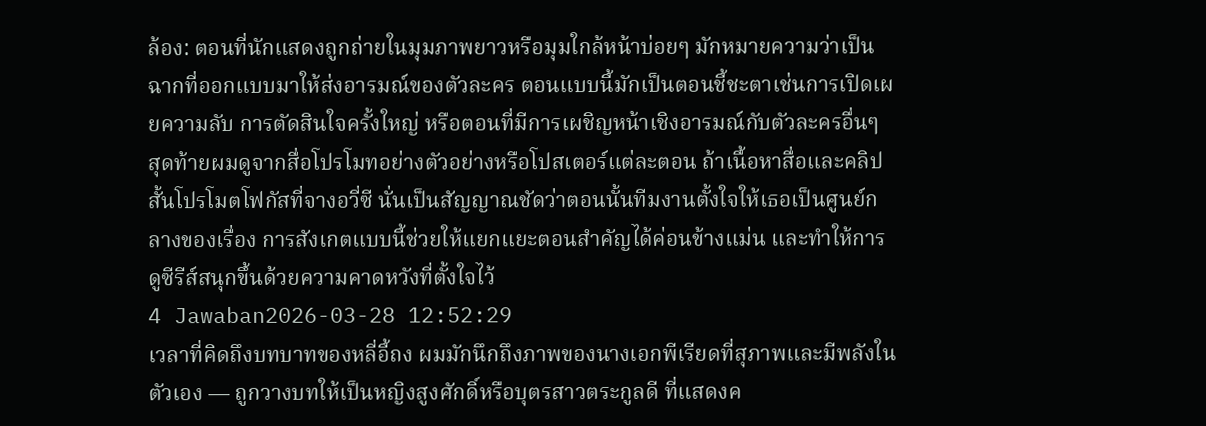ล้อง: ตอนที่นักแสดงถูกถ่ายในมุมภาพยาวหรือมุมใกล้หน้าบ่อยๆ มักหมายความว่าเป็นฉากที่ออกแบบมาให้ส่งอารมณ์ของตัวละคร ตอนแบบนี้มักเป็นตอนชี้ชะตาเช่นการเปิดเผยความลับ การตัดสินใจครั้งใหญ่ หรือตอนที่มีการเผชิญหน้าเชิงอารมณ์กับตัวละครอื่นๆ
สุดท้ายผมดูจากสื่อโปรโมทอย่างตัวอย่างหรือโปสเตอร์แต่ละตอน ถ้าเนื้อหาสื่อและคลิปสั้นโปรโมตโฟกัสที่จางอวี่ซี นั่นเป็นสัญญาณชัดว่าตอนนั้นทีมงานตั้งใจให้เธอเป็นศูนย์กลางของเรื่อง การสังเกตแบบนี้ช่วยให้แยกแยะตอนสำคัญได้ค่อนข้างแม่น และทำให้การดูซีรีส์สนุกขึ้นด้วยความคาดหวังที่ตั้งใจไว้
4 Jawaban2026-03-28 12:52:29
เวลาที่คิดถึงบทบาทของหลี่อี้ถง ผมมักนึกถึงภาพของนางเอกพีเรียดที่สุภาพและมีพลังในตัวเอง — ถูกวางบทให้เป็นหญิงสูงศักดิ์หรือบุตรสาวตระกูลดี ที่แสดงค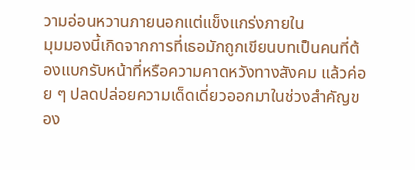วามอ่อนหวานภายนอกแต่แข็งแกร่งภายใน
มุมมองนี้เกิดจากการที่เธอมักถูกเขียนบทเป็นคนที่ต้องแบกรับหน้าที่หรือความคาดหวังทางสังคม แล้วค่อย ๆ ปลดปล่อยความเด็ดเดี่ยวออกมาในช่วงสำคัญของ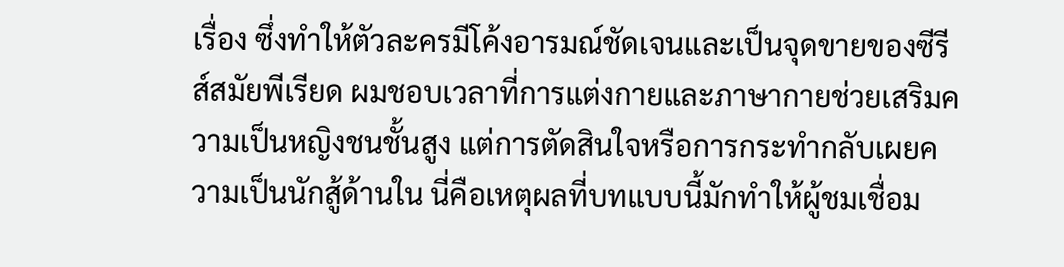เรื่อง ซึ่งทำให้ตัวละครมีโค้งอารมณ์ชัดเจนและเป็นจุดขายของซีรีส์สมัยพีเรียด ผมชอบเวลาที่การแต่งกายและภาษากายช่วยเสริมความเป็นหญิงชนชั้นสูง แต่การตัดสินใจหรือการกระทำกลับเผยความเป็นนักสู้ด้านใน นี่คือเหตุผลที่บทแบบนี้มักทำให้ผู้ชมเชื่อม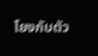โยงกับตัว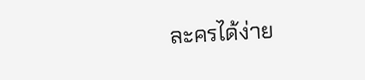ละครได้ง่าย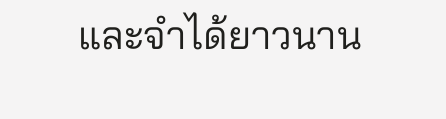และจำได้ยาวนาน